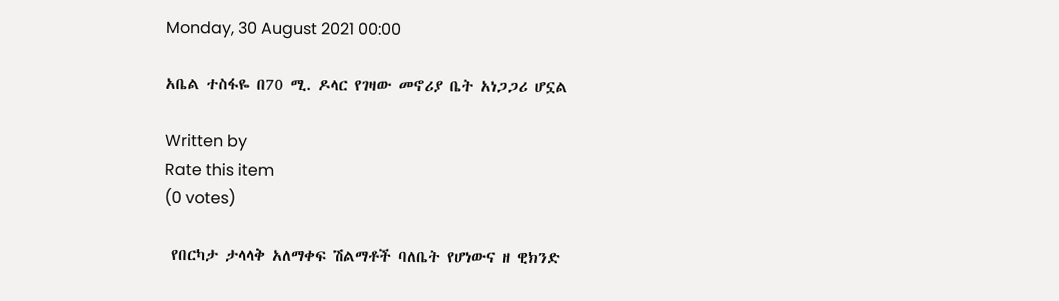Monday, 30 August 2021 00:00

አቤል ተስፋዬ በ70 ሚ. ዶላር የገዛው መኖሪያ ቤት አነጋጋሪ ሆኗል

Written by
Rate this item
(0 votes)

 የበርካታ ታላላቅ አለማቀፍ ሽልማቶች ባለቤት የሆነውና ዘ ዊክንድ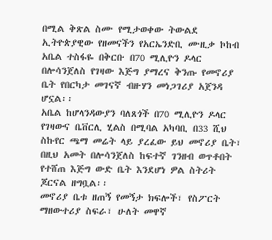በሚል ቅጽል ስሙ የሚታወቀው ትውልደ ኢትዮጵያዊው የዘመናችን የአርኤንድቢ ሙዚቃ ኮከብ አቤል ተስፋዬ በቅርቡ በ70 ሚሊዮን ዶላር በሎሳንጀለስ የገዛው እጅግ ያማረና ቅንጡ የመኖሪያ ቤት የበርካታ መገናኛ ብዙሃን መነጋገሪያ አጀንዳ ሆኗል፡፡
አቤል ከሆላንዳውያን ባለጸጎች በ70 ሚሊዮን ዶላር የገዛውና ቤቨርሊ ሂልስ በሚባል አካባቢ በ33 ሺህ ስኩየር ጫማ መሬት ላይ ያረፈው ይህ መኖሪያ ቤት፣ በዚህ አመት በሎሳንጀለስ ከፍተኛ ገንዘብ ወጥቶበት የተሸጠ እጅግ ውድ ቤት እንደሆነ ዎል ስትሪት ጆርናል ዘግቧል፡፡
መኖሪያ ቤቱ ዘጠኝ የመኝታ ክፍሎች፣ የስፖርት ማዘውተሪያ ስፍራ፣ ሁለት መዋኛ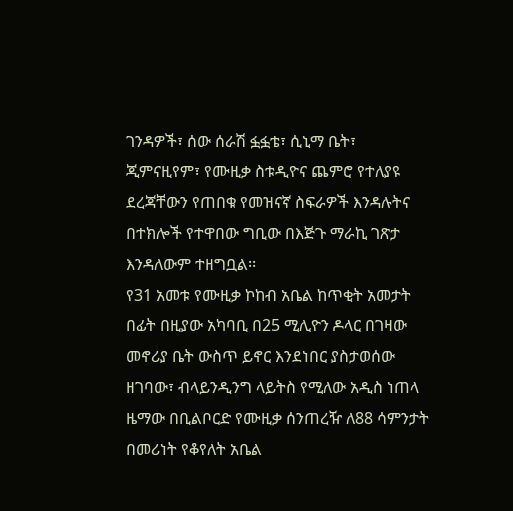ገንዳዎች፣ ሰው ሰራሽ ፏፏቴ፣ ሲኒማ ቤት፣ ጂምናዚየም፣ የሙዚቃ ስቱዲዮና ጨምሮ የተለያዩ ደረጃቸውን የጠበቁ የመዝናኛ ስፍራዎች እንዳሉትና በተክሎች የተዋበው ግቢው በእጅጉ ማራኪ ገጽታ እንዳለውም ተዘግቧል፡፡
የ31 አመቱ የሙዚቃ ኮከብ አቤል ከጥቂት አመታት በፊት በዚያው አካባቢ በ25 ሚሊዮን ዶላር በገዛው መኖሪያ ቤት ውስጥ ይኖር እንደነበር ያስታወሰው ዘገባው፣ ብላይንዲንግ ላይትስ የሚለው አዲስ ነጠላ ዜማው በቢልቦርድ የሙዚቃ ሰንጠረዥ ለ88 ሳምንታት በመሪነት የቆየለት አቤል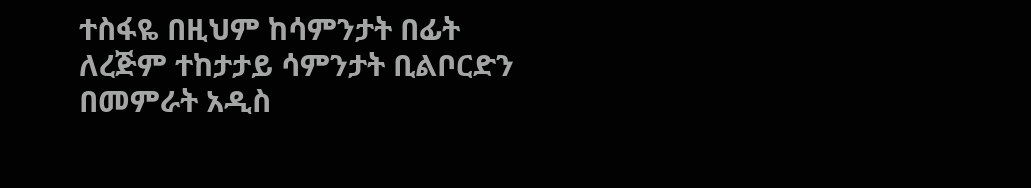ተስፋዬ በዚህም ከሳምንታት በፊት ለረጅም ተከታታይ ሳምንታት ቢልቦርድን በመምራት አዲስ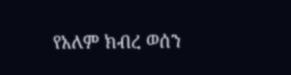የአለም ክብረ ወሰን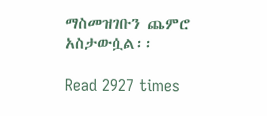ማስመዝገቡን ጨምሮ አስታውሷል፡፡

Read 2927 times